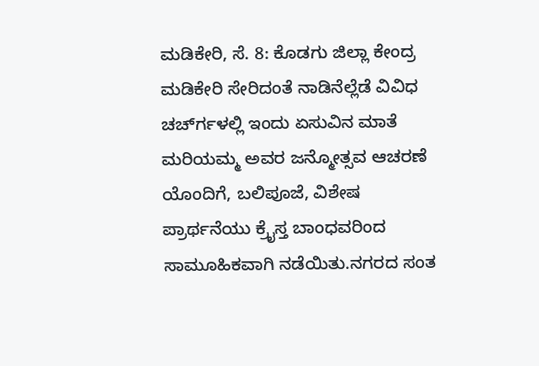ಮಡಿಕೇರಿ, ಸೆ. 8: ಕೊಡಗು ಜಿಲ್ಲಾ ಕೇಂದ್ರ ಮಡಿಕೇರಿ ಸೇರಿದಂತೆ ನಾಡಿನೆಲ್ಲೆಡೆ ವಿವಿಧ ಚರ್ಚ್‍ಗಳಲ್ಲಿ ಇಂದು ಏಸುವಿನ ಮಾತೆ ಮರಿಯಮ್ಮ ಅವರ ಜನ್ಮೋತ್ಸವ ಆಚರಣೆ ಯೊಂದಿಗೆ, ಬಲಿಪೂಜೆ, ವಿಶೇಷ ಪ್ರಾರ್ಥನೆಯು ಕ್ರೈಸ್ತ ಬಾಂಧವರಿಂದ ಸಾಮೂಹಿಕವಾಗಿ ನಡೆಯಿತು.ನಗರದ ಸಂತ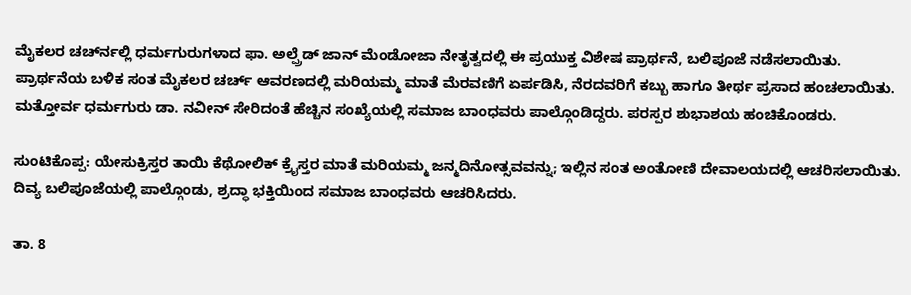ಮೈಕಲರ ಚರ್ಚ್‍ನಲ್ಲಿ ಧರ್ಮಗುರುಗಳಾದ ಫಾ. ಅಲ್ಪ್ರೆಡ್ ಜಾನ್ ಮೆಂಡೋಜಾ ನೇತೃತ್ವದಲ್ಲಿ ಈ ಪ್ರಯುಕ್ತ ವಿಶೇಷ ಪ್ರಾರ್ಥನೆ, ಬಲಿಪೂಜೆ ನಡೆಸಲಾಯಿತು. ಪ್ರಾರ್ಥನೆಯ ಬಳಿಕ ಸಂತ ಮೈಕಲರ ಚರ್ಚ್ ಆವರಣದಲ್ಲಿ ಮರಿಯಮ್ಮ ಮಾತೆ ಮೆರವಣಿಗೆ ಏರ್ಪಡಿಸಿ, ನೆರದವರಿಗೆ ಕಬ್ಬು ಹಾಗೂ ತೀರ್ಥ ಪ್ರಸಾದ ಹಂಚಲಾಯಿತು. ಮತ್ತೋರ್ವ ಧರ್ಮಗುರು ಡಾ. ನವೀನ್ ಸೇರಿದಂತೆ ಹೆಚ್ಚಿನ ಸಂಖ್ಯೆಯಲ್ಲಿ ಸಮಾಜ ಬಾಂಧವರು ಪಾಲ್ಗೊಂಡಿದ್ದರು. ಪರಸ್ಪರ ಶುಭಾಶಯ ಹಂಚಿಕೊಂಡರು.

ಸುಂಟಿಕೊಪ್ಪ: ಯೇಸುಕ್ರಿಸ್ತರ ತಾಯಿ ಕೆಥೋಲಿಕ್ ಕ್ರೈಸ್ತರ ಮಾತೆ ಮರಿಯಮ್ಮ ಜನ್ಮದಿನೋತ್ಸವವನ್ನು; ಇಲ್ಲಿನ ಸಂತ ಅಂತೋಣಿ ದೇವಾಲಯದಲ್ಲಿ ಆಚರಿಸಲಾಯಿತು. ದಿವ್ಯ ಬಲಿಪೂಜೆಯಲ್ಲಿ ಪಾಲ್ಗೊಂಡು, ಶ್ರದ್ಧಾ ಭಕ್ತಿಯಿಂದ ಸಮಾಜ ಬಾಂಧವರು ಆಚರಿಸಿದರು.

ತಾ. 8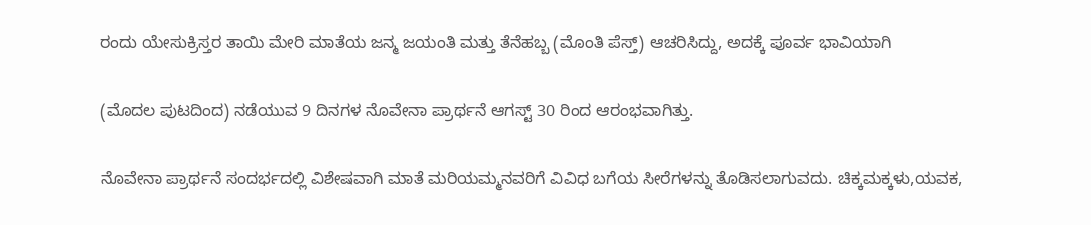ರಂದು ಯೇಸುಕ್ರಿಸ್ತರ ತಾಯಿ ಮೇರಿ ಮಾತೆಯ ಜನ್ಮ ಜಯಂತಿ ಮತ್ತು ತೆನೆಹಬ್ಬ (ಮೊಂತಿ ಪೆಸ್ತ್) ಆಚರಿಸಿದ್ದು, ಅದಕ್ಕೆ ಪೂರ್ವ ಭಾವಿಯಾಗಿ

(ಮೊದಲ ಪುಟದಿಂದ) ನಡೆಯುವ 9 ದಿನಗಳ ನೊವೇನಾ ಪ್ರಾರ್ಥನೆ ಆಗಸ್ಟ್ 30 ರಿಂದ ಆರಂಭವಾಗಿತ್ತು.

ನೊವೇನಾ ಪ್ರಾರ್ಥನೆ ಸಂದರ್ಭದಲ್ಲಿ ವಿಶೇಷವಾಗಿ ಮಾತೆ ಮರಿಯಮ್ಮನವರಿಗೆ ವಿವಿಧ ಬಗೆಯ ಸೀರೆಗಳನ್ನು ತೊಡಿಸಲಾಗುವದು. ಚಿಕ್ಕಮಕ್ಕಳು,ಯವಕ,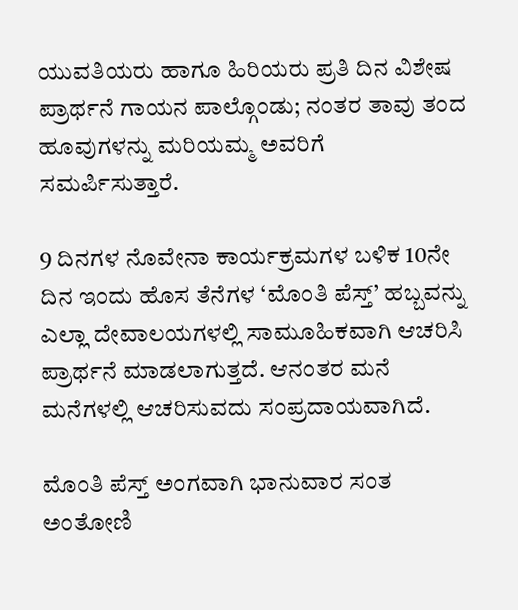ಯುವತಿಯರು ಹಾಗೂ ಹಿರಿಯರು ಪ್ರತಿ ದಿನ ವಿಶೇಷ ಪ್ರಾರ್ಥನೆ ಗಾಯನ ಪಾಲ್ಗೊಂಡು; ನಂತರ ತಾವು ತಂದ ಹೂವುಗಳನ್ನು ಮರಿಯಮ್ಮ ಅವರಿಗೆ ಸಮರ್ಪಿಸುತ್ತಾರೆ.

9 ದಿನಗಳ ನೊವೇನಾ ಕಾರ್ಯಕ್ರಮಗಳ ಬಳಿಕ 10ನೇ ದಿನ ಇಂದು ಹೊಸ ತೆನೆಗಳ ‘ಮೊಂತಿ ಪೆಸ್ತ್’ ಹಬ್ಬವನ್ನು ಎಲ್ಲಾ ದೇವಾಲಯಗಳಲ್ಲಿ ಸಾಮೂಹಿಕವಾಗಿ ಆಚರಿಸಿ ಪ್ರಾರ್ಥನೆ ಮಾಡಲಾಗುತ್ತದೆ. ಆನಂತರ ಮನೆ ಮನೆಗಳಲ್ಲಿ ಆಚರಿಸುವದು ಸಂಪ್ರದಾಯವಾಗಿದೆ.

ಮೊಂತಿ ಪೆಸ್ತ್ ಅಂಗವಾಗಿ ಭಾನುವಾರ ಸಂತ ಅಂತೋಣಿ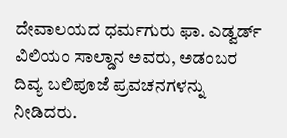ದೇವಾಲಯದ ಧರ್ಮಗುರು ಫಾ. ಎಡ್ವರ್ಡ್ ವಿಲಿಯಂ ಸಾಲ್ಡಾನ ಅವರು, ಅಡಂಬರ ದಿವ್ಯ ಬಲಿಪೂಜೆ ಪ್ರವಚನಗಳನ್ನು ನೀಡಿದರು.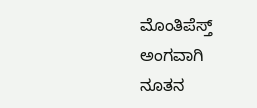ಮೊಂತಿಪೆಸ್ತ್ ಅಂಗವಾಗಿ ನೂತನ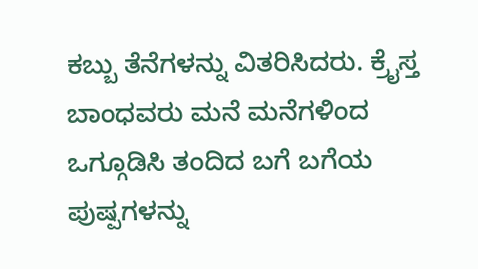ಕಬ್ಬು ತೆನೆಗಳನ್ನು ವಿತರಿಸಿದರು. ಕ್ರೈಸ್ತ ಬಾಂಧವರು ಮನೆ ಮನೆಗಳಿಂದ ಒಗ್ಗೂಡಿಸಿ ತಂದಿದ ಬಗೆ ಬಗೆಯ ಪುಷ್ಪಗಳನ್ನು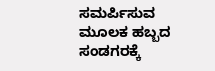ಸಮರ್ಪಿಸುವ ಮೂಲಕ ಹಬ್ಬದ ಸಂಡಗರಕ್ಕೆ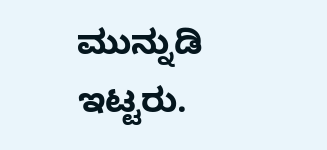ಮುನ್ನುಡಿ ಇಟ್ಟರು.